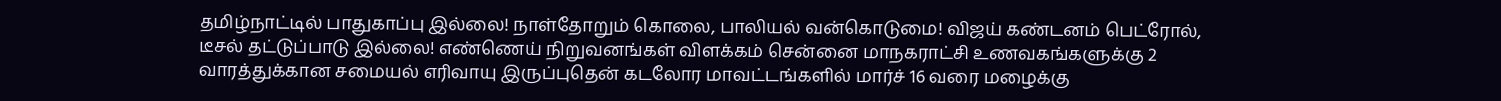தமிழ்நாட்டில் பாதுகாப்பு இல்லை! நாள்தோறும் கொலை, பாலியல் வன்கொடுமை! விஜய் கண்டனம் பெட்ரோல், டீசல் தட்டுப்பாடு இல்லை! எண்ணெய் நிறுவனங்கள் விளக்கம் சென்னை மாநகராட்சி உணவகங்களுக்கு 2 வாரத்துக்கான சமையல் எரிவாயு இருப்புதென் கடலோர மாவட்டங்களில் மார்ச் 16 வரை மழைக்கு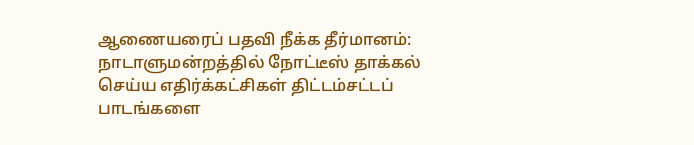ஆணையரைப் பதவி நீக்க தீர்மானம்: நாடாளுமன்றத்தில் நோட்டீஸ் தாக்கல் செய்ய எதிர்க்கட்சிகள் திட்டம்சட்டப் பாடங்களை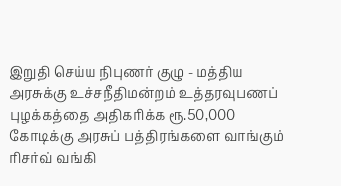இறுதி செய்ய நிபுணர் குழு - மத்திய அரசுக்கு உச்சநீதிமன்றம் உத்தரவுபணப் புழக்கத்தை அதிகரிக்க ரூ.50,000 கோடிக்கு அரசுப் பத்திரங்களை வாங்கும் ரிசர்வ் வங்கி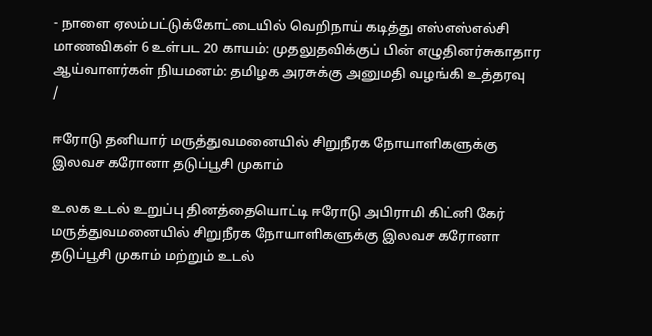- நாளை ஏலம்பட்டுக்கோட்டையில் வெறிநாய் கடித்து எஸ்எஸ்எல்சி மாணவிகள் 6 உள்பட 20 காயம்: முதலுதவிக்குப் பின் எழுதினர்சுகாதார ஆய்வாளர்கள் நியமனம்: தமிழக அரசுக்கு அனுமதி வழங்கி உத்தரவு
/

ஈரோடு தனியார் மருத்துவமனையில் சிறுநீரக நோயாளிகளுக்கு இலவச கரோனா தடுப்பூசி முகாம்

உலக உடல் உறுப்பு தினத்தையொட்டி ஈரோடு அபிராமி கிட்னி கேர் மருத்துவமனையில் சிறுநீரக நோயாளிகளுக்கு இலவச கரோனா தடுப்பூசி முகாம் மற்றும் உடல்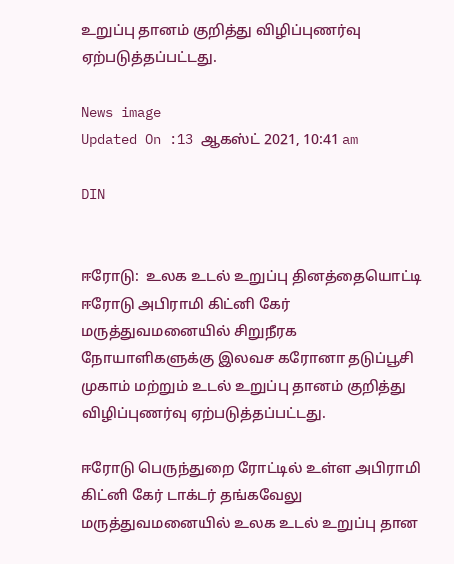உறுப்பு தானம் குறித்து விழிப்புணர்வு ஏற்படுத்தப்பட்டது.

News image
Updated On :13 ஆகஸ்ட் 2021, 10:41 am

DIN


ஈரோடு:  உலக உடல் உறுப்பு தினத்தையொட்டி ஈரோடு அபிராமி கிட்னி கேர் மருத்துவமனையில் சிறுநீரக நோயாளிகளுக்கு இலவச கரோனா தடுப்பூசி முகாம் மற்றும் உடல் உறுப்பு தானம் குறித்து விழிப்புணர்வு ஏற்படுத்தப்பட்டது.

ஈரோடு பெருந்துறை ரோட்டில் உள்ள அபிராமி கிட்னி கேர் டாக்டர் தங்கவேலு மருத்துவமனையில் உலக உடல் உறுப்பு தான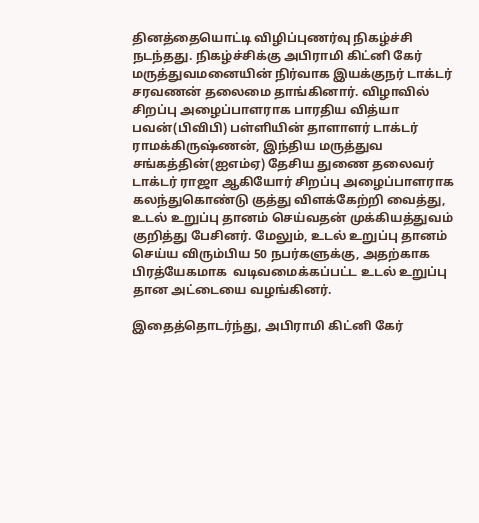தினத்தையொட்டி விழிப்புணர்வு நிகழ்ச்சி நடந்தது. நிகழ்ச்சிக்கு அபிராமி கிட்னி கேர் மருத்துவமனையின் நிர்வாக இயக்குநர் டாக்டர் சரவணன் தலைமை தாங்கினார். விழாவில் சிறப்பு அழைப்பாளராக பாரதிய வித்யா பவன்(பிவிபி) பள்ளியின் தாளாளர் டாக்டர் ராமக்கிருஷ்ணன், இந்திய மருத்துவ சங்கத்தின்(ஐஎம்ஏ) தேசிய துணை தலைவர் டாக்டர் ராஜா ஆகியோர் சிறப்பு அழைப்பாளராக கலந்துகொண்டு குத்து விளக்கேற்றி வைத்து, உடல் உறுப்பு தானம் செய்வதன் முக்கியத்துவம் குறித்து பேசினர். மேலும், உடல் உறுப்பு தானம் செய்ய விரும்பிய 50 நபர்களுக்கு, அதற்காக பிரத்யேகமாக  வடிவமைக்கப்பட்ட உடல் உறுப்பு தான அட்டையை வழங்கினர்.

இதைத்தொடர்ந்து, அபிராமி கிட்னி கேர்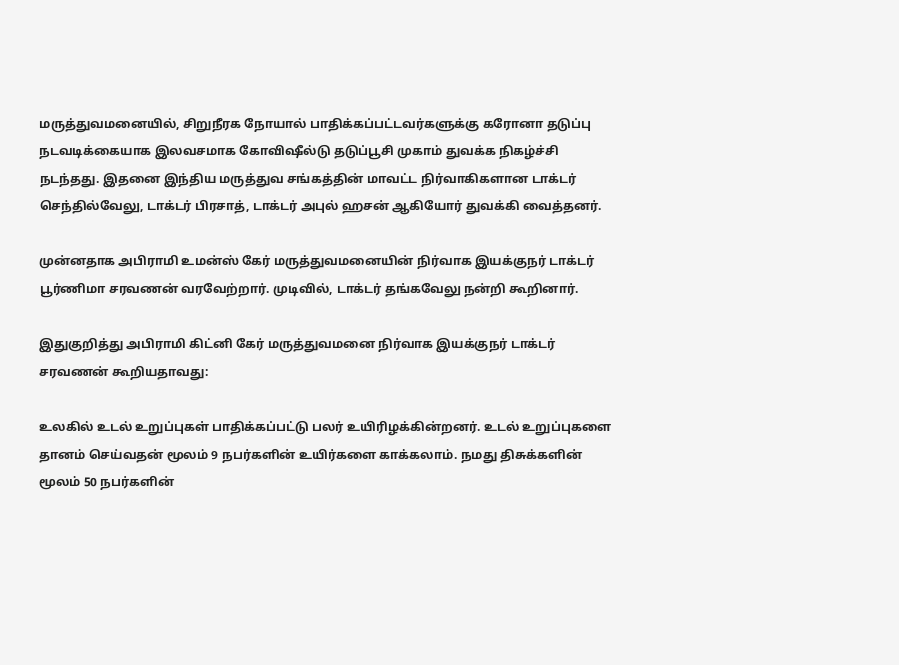மருத்துவமனையில், சிறுநீரக நோயால் பாதிக்கப்பட்டவர்களுக்கு கரோனா தடுப்பு நடவடிக்கையாக இலவசமாக கோவிஷீல்டு தடுப்பூசி முகாம் துவக்க நிகழ்ச்சி நடந்தது. இதனை இந்திய மருத்துவ சங்கத்தின் மாவட்ட நிர்வாகிகளான டாக்டர் செந்தில்வேலு, டாக்டர் பிரசாத், டாக்டர் அபுல் ஹசன் ஆகியோர் துவக்கி வைத்தனர்.

முன்னதாக அபிராமி உமன்ஸ் கேர் மருத்துவமனையின் நிர்வாக இயக்குநர் டாக்டர் பூர்ணிமா சரவணன் வரவேற்றார். முடிவில், டாக்டர் தங்கவேலு நன்றி கூறினார்.

இதுகுறித்து அபிராமி கிட்னி கேர் மருத்துவமனை நிர்வாக இயக்குநர் டாக்டர் சரவணன் கூறியதாவது:

உலகில் உடல் உறுப்புகள் பாதிக்கப்பட்டு பலர் உயிரிழக்கின்றனர். உடல் உறுப்புகளை தானம் செய்வதன் மூலம் 9 நபர்களின் உயிர்களை காக்கலாம். நமது திசுக்களின் மூலம் 50 நபர்களின்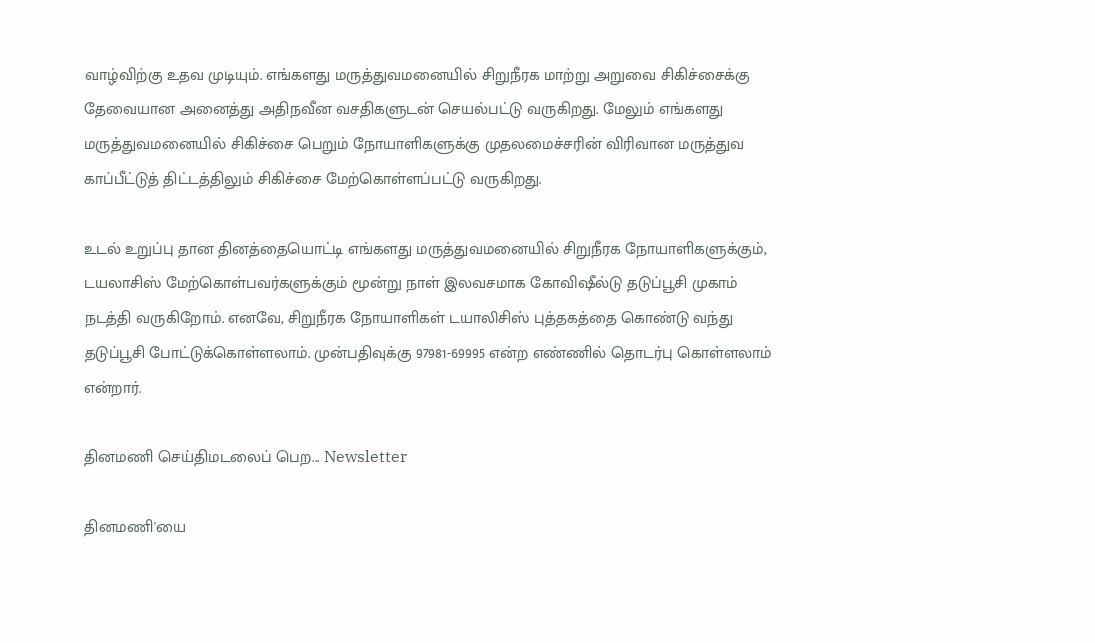வாழ்விற்கு உதவ முடியும். எங்களது மருத்துவமனையில் சிறுநீரக மாற்று அறுவை சிகிச்சைக்கு தேவையான அனைத்து அதிநவீன வசதிகளுடன் செயல்பட்டு வருகிறது. மேலும் எங்களது மருத்துவமனையில் சிகிச்சை பெறும் நோயாளிகளுக்கு முதலமைச்சரின் விரிவான மருத்துவ காப்பீட்டுத் திட்டத்திலும் சிகிச்சை மேற்கொள்ளப்பட்டு வருகிறது.

உடல் உறுப்பு தான தினத்தையொட்டி எங்களது மருத்துவமனையில் சிறுநீரக நோயாளிகளுக்கும், டயலாசிஸ் மேற்கொள்பவர்களுக்கும் மூன்று நாள் இலவசமாக கோவிஷீல்டு தடுப்பூசி முகாம் நடத்தி வருகிறோம். எனவே, சிறுநீரக நோயாளிகள் டயாலிசிஸ் புத்தகத்தை கொண்டு வந்து தடுப்பூசி போட்டுக்கொள்ளலாம். முன்பதிவுக்கு 97981-69995 என்ற எண்ணில் தொடர்பு கொள்ளலாம் என்றார்.

தினமணி செய்திமடலைப் பெற... Newsletter

தினமணி'யை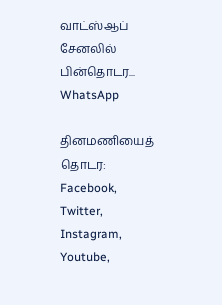வாட்ஸ்ஆப் சேனலில் பின்தொடர... WhatsApp

தினமணியைத் தொடர: Facebook, Twitter, Instagram, Youtube,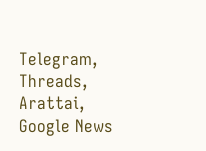Telegram, Threads, Arattai, Google News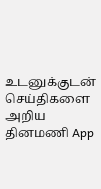உடனுக்குடன் செய்திகளை அறிய தினமணி App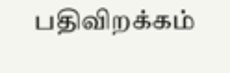பதிவிறக்கம்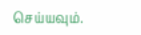செய்யவும்.